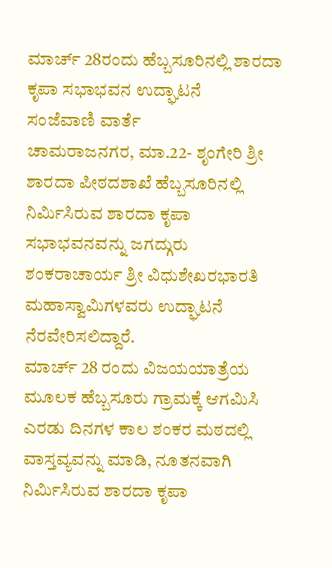ಮಾರ್ಚ್ 28ರಂದು ಹೆಬ್ಬಸೂರಿನಲ್ಲಿ ಶಾರದಾ ಕೃಪಾ ಸಭಾಭವನ ಉದ್ಘಾಟನೆ
ಸಂಜೆವಾಣಿ ವಾರ್ತೆ
ಚಾಮರಾಜನಗರ, ಮಾ.22- ಶೃಂಗೇರಿ ಶ್ರೀ ಶಾರದಾ ಪೀಠದಶಾಖೆ ಹೆಬ್ಬಸೂರಿನಲ್ಲಿ ನಿರ್ಮಿಸಿರುವ ಶಾರದಾ ಕೃಪಾ ಸಭಾಭವನವನ್ನು ಜಗದ್ಗುರು ಶಂಕರಾಚಾರ್ಯ ಶ್ರೀ ವಿಧುಶೇಖರಭಾರತಿ ಮಹಾಸ್ವಾಮಿಗಳವರು ಉದ್ಘಾಟನೆ ನೆರವೇರಿಸಲಿದ್ದಾರೆ.
ಮಾರ್ಚ್ 28 ರಂದು ವಿಜಯಯಾತ್ರೆಯ ಮೂಲಕ ಹೆಬ್ಬಸೂರು ಗ್ರಾಮಕ್ಕೆ ಆಗಮಿಸಿ ಎರಡು ದಿನಗಳ ಕಾಲ ಶಂಕರ ಮಠದಲ್ಲಿ ವಾಸ್ತವ್ಯವನ್ನು ಮಾಡಿ, ನೂತನವಾಗಿ ನಿರ್ಮಿಸಿರುವ ಶಾರದಾ ಕೃಪಾ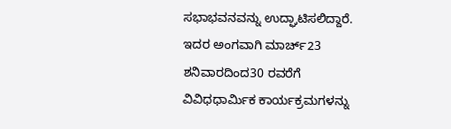ಸಭಾಭವನವನ್ನು ಉದ್ಘಾಟಿಸಲಿದ್ದಾರೆ.
ಇದರ ಅಂಗವಾಗಿ ಮಾರ್ಚ್23 ಶನಿವಾರದಿಂದ30 ರವರೆಗೆ ವಿವಿಧಧಾರ್ಮಿಕ ಕಾರ್ಯಕ್ರಮಗಳನ್ನು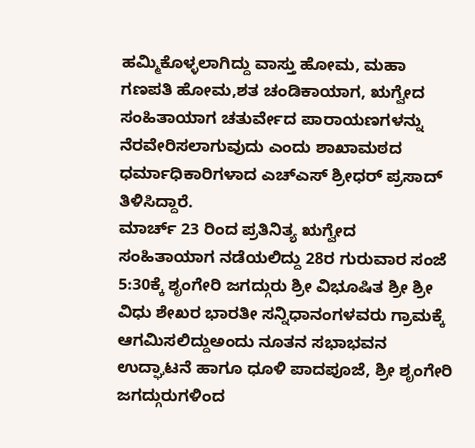ಹಮ್ಮಿಕೊಳ್ಳಲಾಗಿದ್ದು ವಾಸ್ತು ಹೋಮ, ಮಹಾ ಗಣಪತಿ ಹೋಮ,ಶತ ಚಂಡಿಕಾಯಾಗ, ಋಗ್ವೇದ ಸಂಹಿತಾಯಾಗ ಚತುರ್ವೇದ ಪಾರಾಯಣಗಳನ್ನು ನೆರವೇರಿಸಲಾಗುವುದು ಎಂದು ಶಾಖಾಮಠದ ಧರ್ಮಾಧಿಕಾರಿಗಳಾದ ಎಚ್‍ಎಸ್ ಶ್ರೀಧರ್ ಪ್ರಸಾದ್ ತಿಳಿಸಿದ್ದಾರೆ.
ಮಾರ್ಚ್ 23 ರಿಂದ ಪ್ರತಿನಿತ್ಯ ಋಗ್ವೇದ ಸಂಹಿತಾಯಾಗ ನಡೆಯಲಿದ್ದು 28ರ ಗುರುವಾರ ಸಂಜೆ 5:30ಕ್ಕೆ ಶೃಂಗೇರಿ ಜಗದ್ಗುರು ಶ್ರೀ ವಿಭೂಷಿತ ಶ್ರೀ ಶ್ರೀ ವಿಧು ಶೇಖರ ಭಾರತೀ ಸನ್ನಿಧಾನಂಗಳವರು ಗ್ರಾಮಕ್ಕೆ ಆಗಮಿಸಲಿದ್ದುಅಂದು ನೂತನ ಸಭಾಭವನ ಉದ್ಘಾಟನೆ ಹಾಗೂ ಧೂಳಿ ಪಾದಪೂಜೆ, ಶ್ರೀ ಶೃಂಗೇರಿ ಜಗದ್ಗುರುಗಳಿಂದ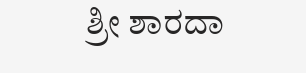ಶ್ರೀ ಶಾರದಾ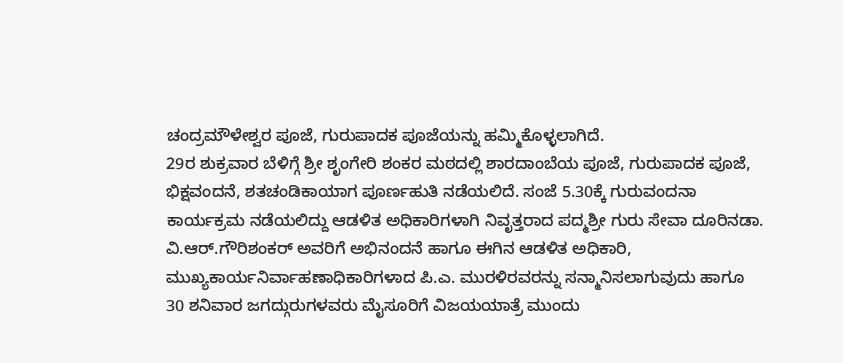ಚಂದ್ರಮೌಳೇಶ್ವರ ಪೂಜೆ, ಗುರುಪಾದಕ ಪೂಜೆಯನ್ನು ಹಮ್ಮಿಕೊಳ್ಳಲಾಗಿದೆ.
29ರ ಶುಕ್ರವಾರ ಬೆಳಿಗ್ಗೆ ಶ್ರೀ ಶೃಂಗೇರಿ ಶಂಕರ ಮಠದಲ್ಲಿ ಶಾರದಾಂಬೆಯ ಪೂಜೆ, ಗುರುಪಾದಕ ಪೂಜೆ, ಭಿಕ್ಷವಂದನೆ, ಶತಚಂಡಿಕಾಯಾಗ ಪೂರ್ಣಹುತಿ ನಡೆಯಲಿದೆ. ಸಂಜೆ 5.30ಕ್ಕೆ ಗುರುವಂದನಾ ಕಾರ್ಯಕ್ರಮ ನಡೆಯಲಿದ್ದು ಆಡಳಿತ ಅಧಿಕಾರಿಗಳಾಗಿ ನಿವೃತ್ತರಾದ ಪದ್ಮಶ್ರೀ ಗುರು ಸೇವಾ ದೂರಿನಡಾ. ವಿ.ಆರ್.ಗೌರಿಶಂಕರ್ ಅವರಿಗೆ ಅಭಿನಂದನೆ ಹಾಗೂ ಈಗಿನ ಆಡಳಿತ ಅಧಿಕಾರಿ,
ಮುಖ್ಯಕಾರ್ಯನಿರ್ವಾಹಣಾಧಿಕಾರಿಗಳಾದ ಪಿ.ಎ. ಮುರಳಿರವರನ್ನು ಸನ್ಮಾನಿಸಲಾಗುವುದು ಹಾಗೂ 30 ಶನಿವಾರ ಜಗದ್ಗುರುಗಳವರು ಮೈಸೂರಿಗೆ ವಿಜಯಯಾತ್ರೆ ಮುಂದು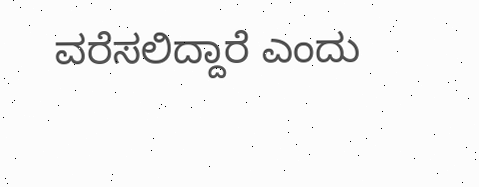ವರೆಸಲಿದ್ದಾರೆ ಎಂದು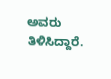ಅವರು ತಿಳಿಸಿದ್ದಾರೆ.